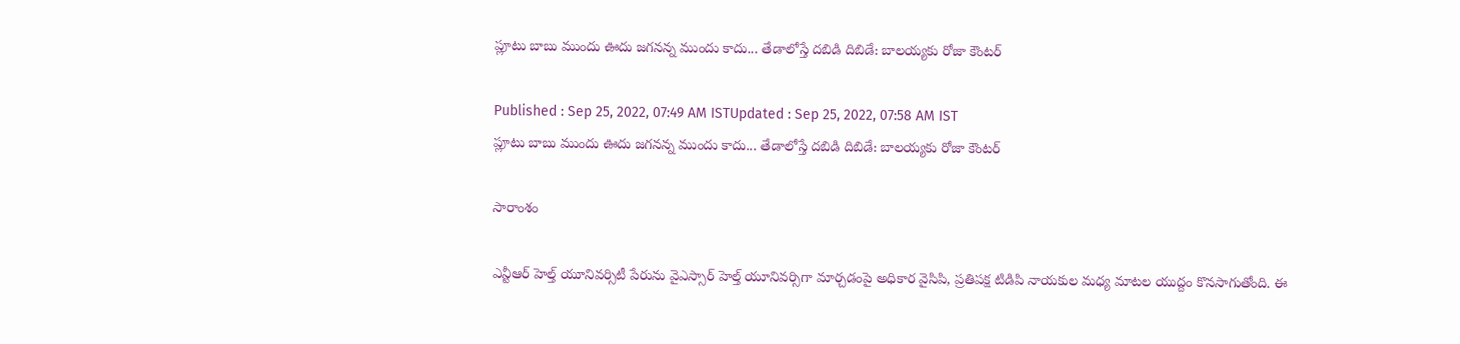ప్లూటు బాబు ముందు ఊదు జ‌గ‌నన్న ముందు కాదు... తేడాలోస్తే దబిడి దిబిడే: బాలయ్యకు రోజా కౌంటర్

Published : Sep 25, 2022, 07:49 AM ISTUpdated : Sep 25, 2022, 07:58 AM IST
ప్లూటు బాబు ముందు ఊదు జ‌గ‌నన్న ముందు కాదు... తేడాలోస్తే దబిడి దిబిడే: బాలయ్యకు రోజా కౌంటర్

సారాంశం

ఎన్టీఆర్ హెల్త్ యూనివర్సిటీ పేరును వైఎస్సార్ హెల్త్ యూనివర్సిగా మార్చడంపై అధికార వైసిపి, ప్రతిపక్ష టిడిపి నాయకుల మధ్య మాటల యుద్దం కొనసాగుతోంది. ఈ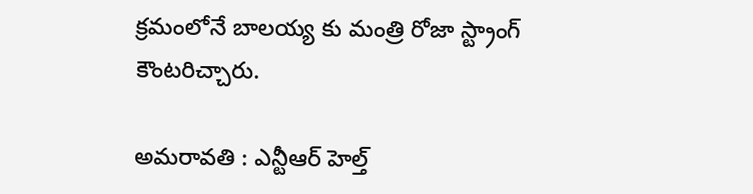క్రమంలోనే బాలయ్య కు మంత్రి రోజా స్ట్రాంగ్ కౌంటరిచ్చారు.

అమరావతి : ఎన్టీఆర్ హెల్త్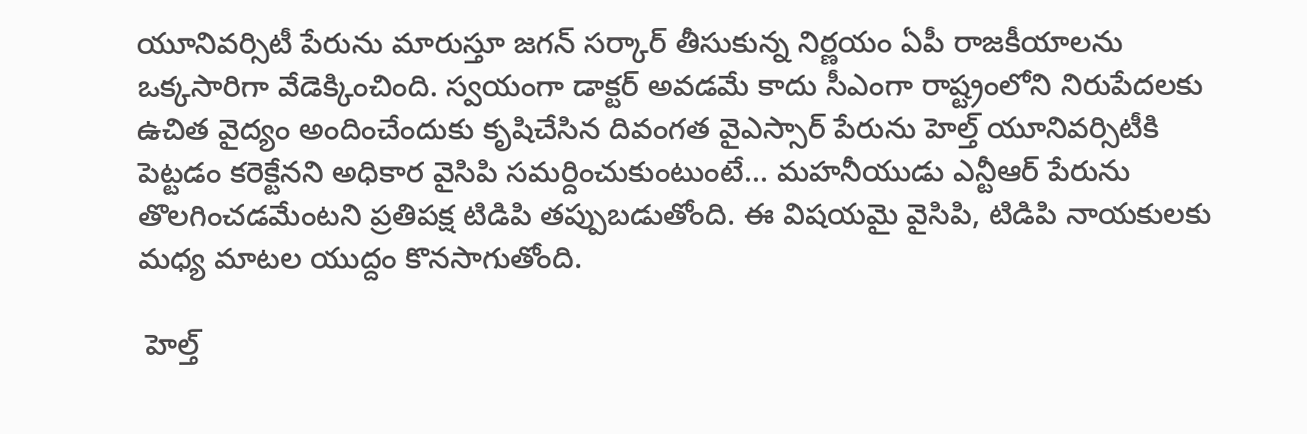యూనివర్సిటీ పేరును మారుస్తూ జగన్ సర్కార్ తీసుకున్న నిర్ణయం ఏపీ రాజకీయాలను ఒక్కసారిగా వేడెక్కించింది. స్వయంగా డాక్టర్ అవడమే కాదు సీఎంగా రాష్ట్రంలోని నిరుపేదలకు ఉచిత వైద్యం అందించేందుకు కృషిచేసిన దివంగత వైఎస్సార్ పేరును హెల్త్ యూనివర్సిటీకి పెట్టడం కరెక్టేనని అధికార వైసిపి సమర్దించుకుంటుంటే... మహనీయుడు ఎన్టీఆర్ పేరును తొలగించడమేంటని ప్రతిపక్ష టిడిపి తప్పుబడుతోంది. ఈ విషయమై వైసిపి, టిడిపి నాయకులకు మధ్య మాటల యుద్దం కొనసాగుతోంది.

 హెల్త్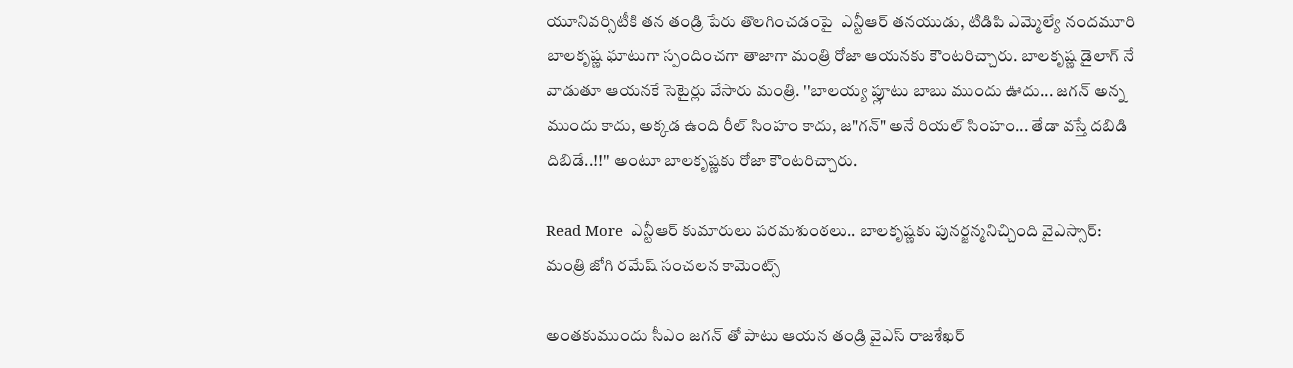యూనివర్సిటీకి తన తండ్రి పేరు తొలగించడంపై  ఎన్టీఆర్ తనయుడు, టిడిపి ఎమ్మెల్యే నందమూరి బాలకృష్ణ ఘాటుగా స్పందించగా తాజాగా మంత్రి రోజా ఆయనకు కౌంటరిచ్చారు. బాలకృష్ణ డైలాగ్ నే వాడుతూ ఆయనకే సెటైర్లు వేసారు మంత్రి. ''బాలయ్య ప్లూటు బాబు ముందు ఊదు... జ‌గ‌న్ అన్న ముందు కాదు, అక్కడ ఉంది రీల్ సింహం కాదు, జ"గన్" అనే రియల్ సింహం... తేడా వస్తే దబిడి దిబిడే..!!'' అంటూ బాలకృష్ణకు రోజా కౌంటరిచ్చారు.

Read More  ఎన్టీఆర్ కుమారులు పరమశుంఠలు.. బాలకృష్ణకు పునర్జన్మనిచ్చింది వైఎస్సార్‌: మంత్రి జోగి రమేష్ సంచలన కామెంట్స్

అంతకుముందు సీఎం జగన్ తో పాటు ఆయన తండ్రి వైఎస్ రాజశేఖర్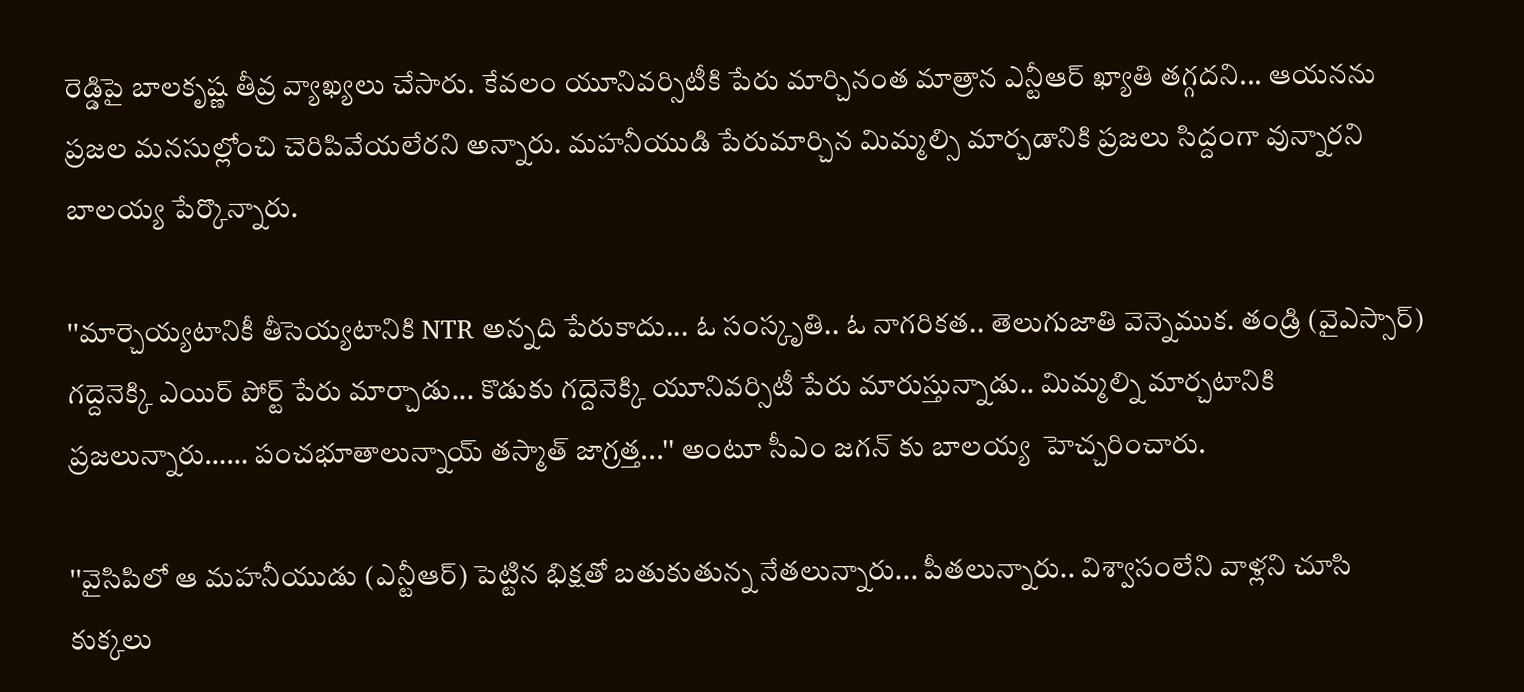రెడ్డిపై బాలకృష్ణ తీవ్ర వ్యాఖ్యలు చేసారు. కేవలం యూనివర్సిటీకి పేరు మార్చినంత మాత్రాన ఎన్టీఆర్ ఖ్యాతి తగ్గదని... ఆయనను ప్రజల మనసుల్లోంచి చెరిపివేయలేరని అన్నారు. మహనీయుడి పేరుమార్చిన మిమ్మల్సి మార్చడానికి ప్రజలు సిద్దంగా వున్నారని బాలయ్య పేర్కొన్నారు.

''మార్చెయ్యటానికీ తీసెయ్యటానికి NTR అన్నది పేరుకాదు... ఓ సంస్కృతి.. ఓ నాగరికత.. తెలుగుజాతి వెన్నెముక. తండ్రి (వైఎస్సార్) గద్దెనెక్కి ఎయిర్ పోర్ట్ పేరు మార్చాడు... కొడుకు గద్దెనెక్కి యూనివర్సిటీ పేరు మారుస్తున్నాడు.. మిమ్మల్ని మార్చటానికి ప్రజలున్నారు…… పంచభూతాలున్నాయ్ తస్మాత్ జాగ్రత్త...'' అంటూ సీఎం జగన్ కు బాలయ్య  హెచ్చరించారు.

''వైసిపిలో ఆ మహనీయుడు (ఎన్టీఆర్) పెట్టిన భిక్షతో బతుకుతున్న నేతలున్నారు... పీతలున్నారు.. విశ్వాసంలేని వాళ్లని చూసి కుక్కలు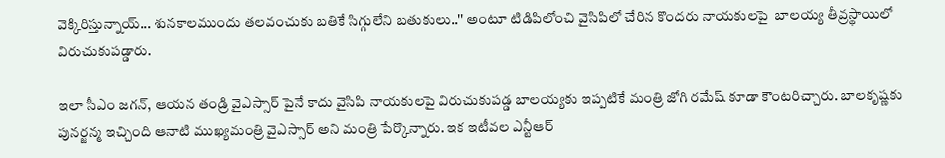వెక్కిరిస్తున్నాయ్... శునకాలముందు తలవంచుకు బతికే సిగ్గులేని బతుకులు..'' అంటూ టిడిపిలోంచి వైసిపిలో చేరిన కొందరు నాయకులపై  బాలయ్య తీవ్రస్థాయిలో విరుచుకుపడ్డారు.

ఇలా సీఎం జగన్, ఆయన తండ్రి వైఎస్సార్ పైనే కాదు వైసిపి నాయకులపై విరుచుకుపడ్డ బాలయ్యకు ఇప్పటికే మంత్రి జోగి రమేష్ కూడా కౌంటరిచ్చారు. బాలకృష్ణకు పునర్జన్మ ఇచ్చింది ఆనాటి ముఖ్యమంత్రి వైఎస్సార్ అని మంత్రి పేర్కొన్నారు. ఇక ఇటీవల ఎన్టీఆర్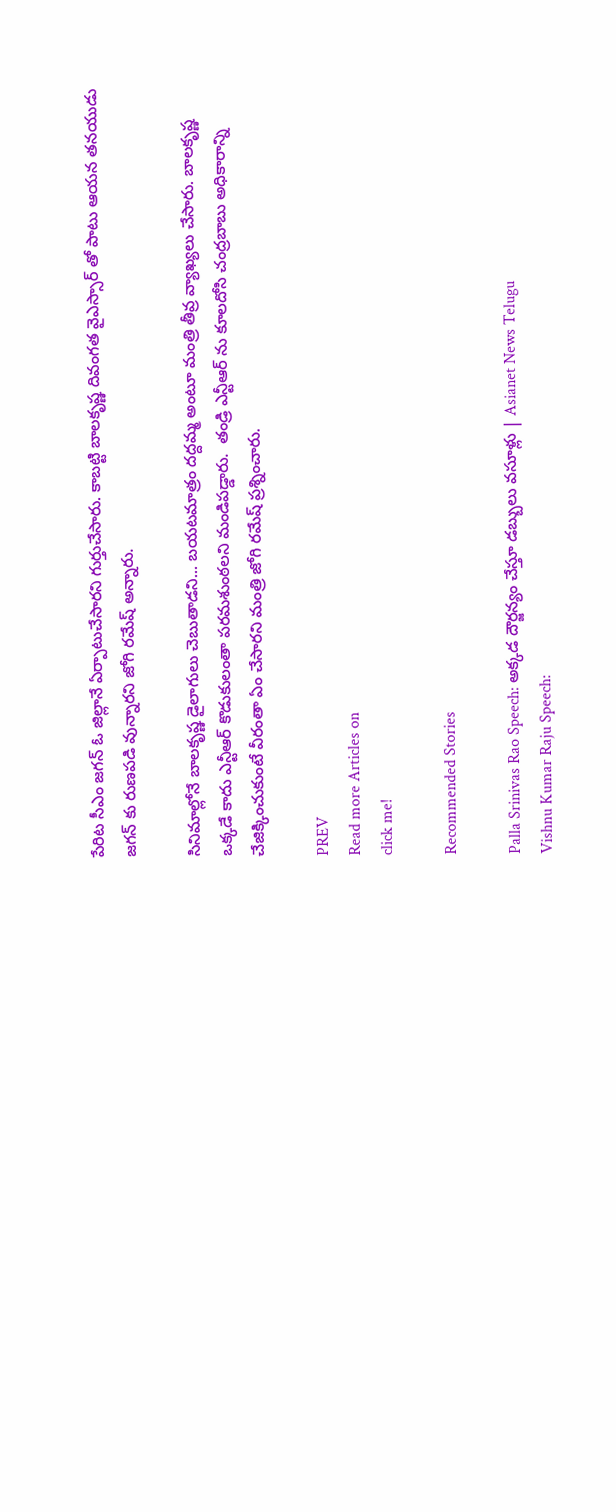పేరిట సీఎం జగన్ ఓ జిల్లానే ఏర్పాటుచేసారని గుర్తుచేసారు. కాబట్టి బాలకృష్ణ దివంగత వైఎస్సార్ తో పాటు ఆయన తనయుడు జగన్ కు రుణపడి వున్నారని జోగి రమేష్ అన్నారు.

సినిమాల్లోనే బాలకృష్ణ డైలాగులు చెబుతాడని... బయటమాత్రం దద్దమ్మ అంటూ మంత్రి తీవ్ర వ్యాఖ్యలు చేసారు. బాలకృష్ణ ఒక్కడే కాదు ఎన్టీఆర్ కొడుకులంతా పరమశుంఠలని మండిపడ్డారు.  తండ్రి ఎన్టీఆర్ ను కూలదోసి చంద్రబాబు అధికారాన్ని చేజిక్కించుకుంటే వీరంతా ఏం చేసారని మంత్రి జోగి రమేష్ ప్రశ్నించారు.

PREV
Read more Articles on
click me!

Recommended Stories

Palla Srinivas Rao Speech: అక్కడ దౌర్జన్యం చేస్తూ డబ్బులు వసూళ్లు | Asianet News Telugu
Vishnu Kumar Raju Speech: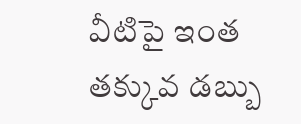వీటిపై ఇంత తక్కువ డబ్బు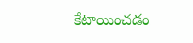కేటాయించడం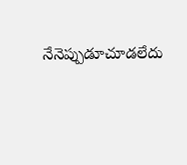నేనెప్పుడూచూడలేదు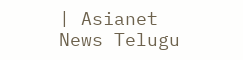| Asianet News Telugu